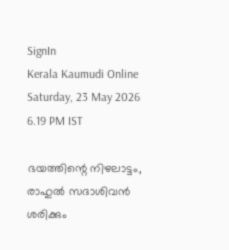SignIn
Kerala Kaumudi Online
Saturday, 23 May 2026 6.19 PM IST

ഭയത്തിന്റെ നിഴലാട്ടം, രാഹുല്‍ സദാശിവന്‍ ശരിക്കും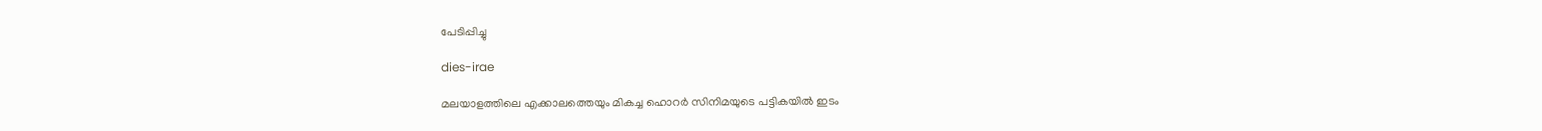പേടിപ്പിച്ചു

dies-irae

മലയാളത്തിലെ എക്കാലത്തെയും മികച്ച ഹൊറർ സിനിമയുടെ പട്ടികയിൽ ഇടം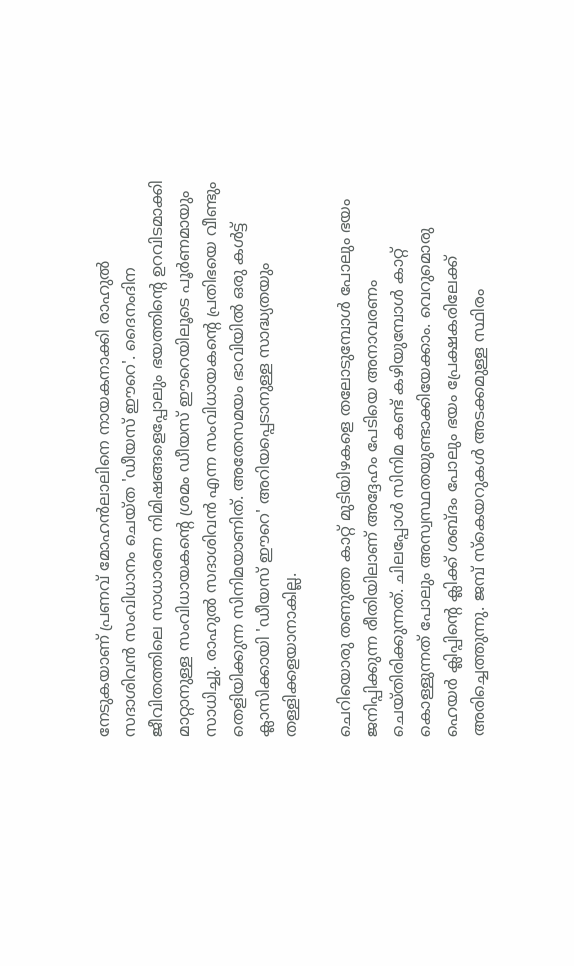നേടുകയാണ് പ്രണവ് മോഹൻലാലിനെ നായകനാക്കി രാഹുൽ സദാശിവൻ സംവിധാനം ചെയ്ത 'ഡീയസ് ഈറെ'. ദൈനംദിന ജീവിതത്തിലെ സാധാരണ നിമിഷങ്ങളെപ്പോലും ഭയത്തിന്റെ ഉറവിടമാക്കി മാറ്റാനുള്ള സംവിധായകന്റെ ശ്രമം ഡീയസ് ഈറെയിലൂടെ പൂ‌ർണമായും സാധിച്ചു. രാഹുൽ സദാശിവൻ എന്ന സംവിധായകന്റെ പ്രതിഭയെ വീണ്ടും തെളിയിക്കുന്ന സിനിമയാണിത്. അതേസമയം ഭാവിയിൽ ഒരു കൾട്ട് ക്ലാസിക്കായി 'ഡീയസ് ഈറെ' അറിയപ്പെടാനുള്ള സാദ്ധ്യതയും തള്ളിക്കളയാനാകില്ല.

ചെറിയൊരു തണുത്ത കാറ്റ് മുടിയിഴകളെ തലോടുമ്പോൾ പോലും ഭയം ജനിപ്പിക്കുന്ന രീതിയിലാണ് അദ്ദേഹം പേടിയെ അനാവരണം ചെയ്തിരിക്കുന്നത്. ചിലപ്പോൾ സിനിമ കണ്ട് കഴിയുമ്പോൾ കാറ്റ് കൊള്ളുന്നത് പോലും അസ്വസ്ഥതയുണ്ടാക്കിയേക്കാം. വെറുമൊരു ഹെയർ ക്ലിപ്പിന്റെ ക്ലിക്ക് ശബ്ദം പോലും ഭയം പ്രേക്ഷകരിലേക്ക് അരിച്ചെത്തുന്നു. ജമ്പ് സ്കെയറുകൾ അടക്കമുള്ള സ്ഥിരം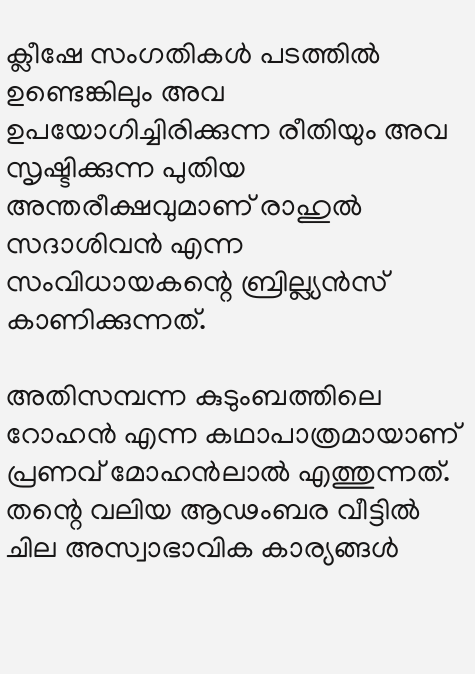ക്ലീഷേ സംഗതികൾ പടത്തിൽ ഉണ്ടെങ്കിലും അവ ഉപയോഗിച്ചിരിക്കുന്ന രീതിയും അവ സൃഷ്ടിക്കുന്ന പുതിയ അന്തരീക്ഷവുമാണ് രാഹുൽ സദാശിവൻ എന്ന സംവിധായകന്റെ ബ്രില്ല്യൻസ് കാണിക്കുന്നത്.

അതിസമ്പന്ന കുടുംബത്തിലെ റോഹൻ എന്ന കഥാപാത്രമായാണ് പ്രണവ് മോഹൻലാൽ എത്തുന്നത്. തന്റെ വലിയ ആ‌‌‌ഢംബര വീട്ടിൽ ചില അസ്വാഭാവിക കാര്യങ്ങൾ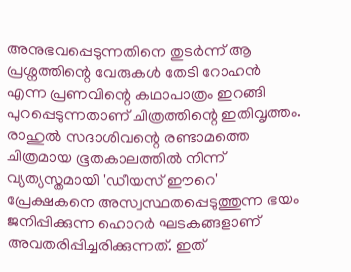അനുഭവപ്പെടുന്നതിനെ തുടർന്ന് ആ പ്രശ്നത്തിന്റെ വേരുകൾ തേടി റോഹൻ എന്ന പ്രണവിന്റെ കഥാപാത്രം ഇറങ്ങി പുറപ്പെടുന്നതാണ് ചിത്രത്തിന്റെ ഇതിവൃത്തം. രാഹുൽ സദാശിവന്റെ രണ്ടാമത്തെ ചിത്രമായ ഭൂതകാലത്തിൽ നിന്ന് വ്യത്യസ്തമായി 'ഡീയസ് ഈറെ' പ്രേക്ഷകനെ അസ്വസ്ഥതപ്പെടുത്തുന്ന ഭയം ജനിപ്പിക്കുന്ന ഹൊറർ ഘടകങ്ങളാണ് അവതരിപ്പിച്ചരിക്കുന്നത്. ഇത്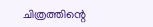ചിത്രത്തിന്റെ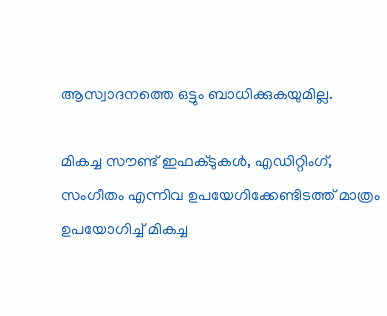ആസ്വാദനത്തെ ഒട്ടും ബാധിക്കുകയുമില്ല.

മികച്ച സൗണ്ട് ഇഫക്ടുകൾ, എഡിറ്റിംഗ്, സംഗീതം എന്നിവ ഉപയേഗിക്കേണ്ടിടത്ത് മാത്രം ഉപയോഗിച്ച് മികച്ച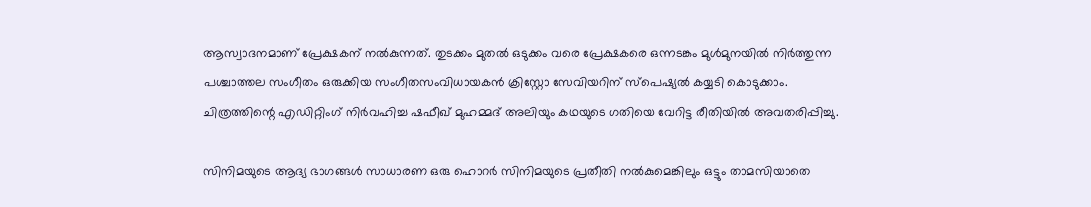ആസ്വാദനമാണ് പ്രേക്ഷകന് നൽകുന്നത്. തുടക്കം മുതൽ ഒടുക്കം വരെ പ്രേക്ഷകരെ ഒന്നടങ്കം മുൾമുനയിൽ നിർത്തുന്ന പശ്ചാത്തല സംഗീതം ഒരുക്കിയ സംഗീതസംവിധായകൻ ക്രിസ്റ്റോ സേവിയറിന് സ്പെഷ്യൽ കയ്യടി കൊടുക്കാം. ചിത്രത്തിന്റെ എഡിറ്റിംഗ് നിർവഹിച്ച ഷഫീഖ് മുഹമ്മദ് അലിയും കഥയുടെ ഗതിയെ വേറിട്ട രീതിയിൽ അവതരിപ്പിച്ചു.

സിനിമയുടെ ആദ്യ ഭാഗങ്ങൾ സാധാരണ ഒരു ഹൊറർ സിനിമയുടെ പ്രതീതി നൽകുമെങ്കിലും ഒട്ടും താമസിയാതെ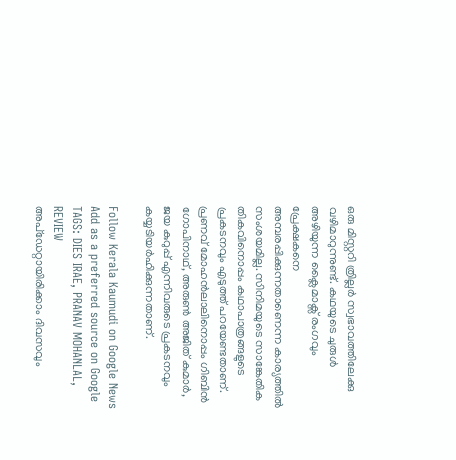ഒരു മിസ്റ്ററി ത്രില്ലർ സ്വഭാവത്തിലേക്കു വഴിമാറുന്നുണ്ട്. കഥയുടെ ചുരുൾ അഴിയുന്ന ക്ലൈമാക്സ് രംഗവും പ്രേക്ഷകനെ അമ്പരപ്പിക്കുന്നതാണെന്ന കാര്യത്തിൽ സംശയമില്ല. സിനിമയുടെ സാങ്കേതിക തികവിനൊപ്പം കഥാപാത്രങ്ങളുടെ പ്രകടനവും എടുത്ത് പറയേണ്ടതാണ്. പ്രണവ് മോഹൻലാലിനൊപ്പം ഗിബിൻ ഗോപിനാഥ്, അരുൺ അജിത് കുമാർ, ജയ കുറുപ്പ് എന്നിവരുടെ പ്രകടനവും കയ്യടിയർഹിക്കുന്നതാണ്.

Follow Kerala Kaumudi on Google News Add as a preferred source on Google
TAGS: DIES IRAE, PRANAV MOHANLAL, REVIEW
അപ്ഡേറ്റായിരിക്കാം ദിവസവും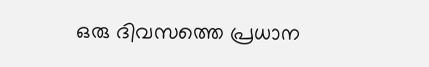ഒരു ദിവസത്തെ പ്രധാന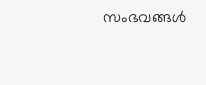സംഭവങ്ങൾ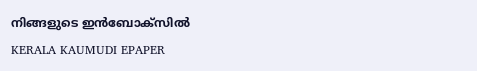നിങ്ങളുടെ ഇൻബോക്സിൽ
KERALA KAUMUDI EPAPER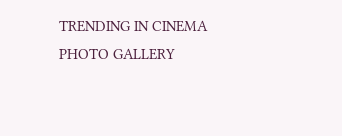TRENDING IN CINEMA
PHOTO GALLERY